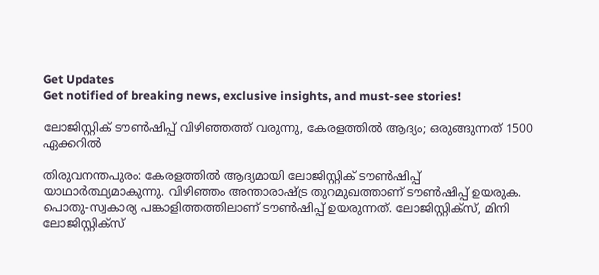Get Updates
Get notified of breaking news, exclusive insights, and must-see stories!

ലോജിസ്റ്റിക് ടൗണ്‍ഷിപ്പ് വിഴിഞ്ഞത്ത് വരുന്നു, കേരളത്തില്‍ ആദ്യം; ഒരുങ്ങുന്നത് 1500 ഏക്കറില്‍

തിരുവനന്തപുരം: കേരളത്തില്‍ ആദ്യമായി ലോജിസ്റ്റിക് ടൗണ്‍ഷിപ്പ് യാഥാര്‍ത്ഥ്യമാകുന്നു. വിഴിഞ്ഞം അന്താരാഷ്ട്ര തുറമുഖത്താണ് ടൗണ്‍ഷിപ്പ് ഉയരുക. പൊതു-സ്വകാര്യ പങ്കാളിത്തത്തിലാണ് ടൗണ്‍ഷിപ്പ് ഉയരുന്നത്. ലോജിസ്റ്റിക്‌സ്, മിനി ലോജിസ്റ്റിക്‌സ്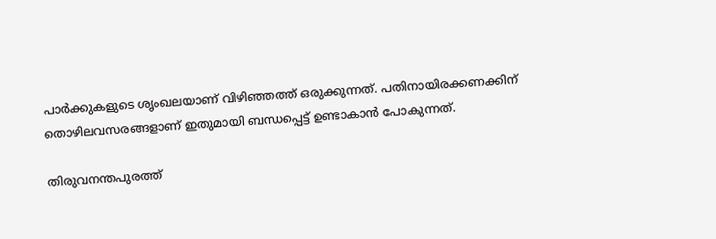പാര്‍ക്കുകളുടെ ശൃംഖലയാണ് വിഴിഞ്ഞത്ത് ഒരുക്കുന്നത്. പതിനായിരക്കണക്കിന് തൊഴിലവസരങ്ങളാണ് ഇതുമായി ബന്ധപ്പെട്ട് ഉണ്ടാകാന്‍ പോകുന്നത്.

തിരുവനന്തപുരത്ത്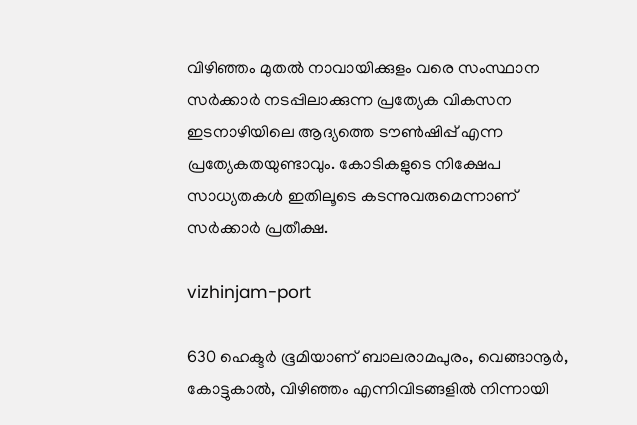വിഴിഞ്ഞം മുതല്‍ നാവായിക്കുളം വരെ സംസ്ഥാന സര്‍ക്കാര്‍ നടപ്പിലാക്കുന്ന പ്രത്യേക വികസന ഇടനാഴിയിലെ ആദ്യത്തെ ടൗണ്‍ഷിപ്പ് എന്ന പ്രത്യേകതയുണ്ടാവും. കോടികളുടെ നിക്ഷേപ സാധ്യതകള്‍ ഇതിലൂടെ കടന്നുവരുമെന്നാണ് സര്‍ക്കാര്‍ പ്രതീക്ഷ.

vizhinjam-port

630 ഹെക്ടര്‍ ഭൂമിയാണ് ബാലരാമപുരം, വെങ്ങാനൂര്‍, കോട്ടുകാല്‍, വിഴിഞ്ഞം എന്നിവിടങ്ങളില്‍ നിന്നായി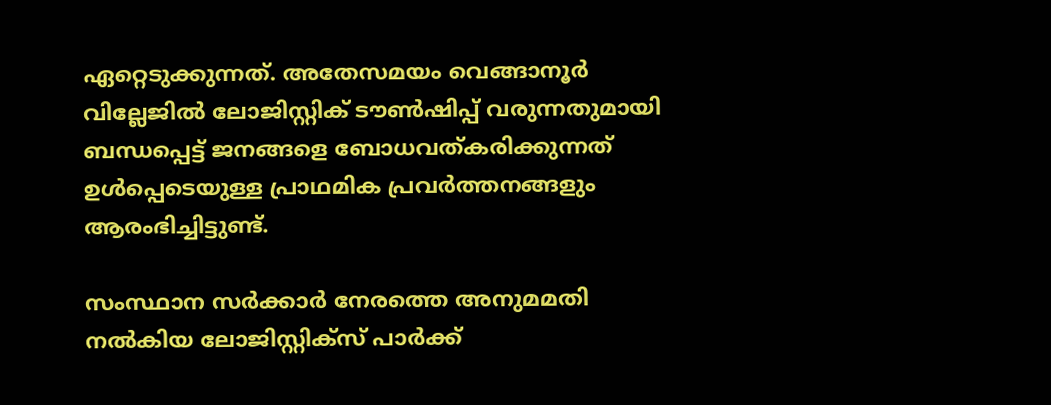ഏറ്റെടുക്കുന്നത്. അതേസമയം വെങ്ങാനൂര്‍ വില്ലേജില്‍ ലോജിസ്റ്റിക് ടൗണ്‍ഷിപ്പ് വരുന്നതുമായി ബന്ധപ്പെട്ട് ജനങ്ങളെ ബോധവത്കരിക്കുന്നത് ഉള്‍പ്പെടെയുള്ള പ്രാഥമിക പ്രവര്‍ത്തനങ്ങളും ആരംഭിച്ചിട്ടുണ്ട്.

സംസ്ഥാന സര്‍ക്കാര്‍ നേരത്തെ അനുമമതി നല്‍കിയ ലോജിസ്റ്റിക്‌സ് പാര്‍ക്ക്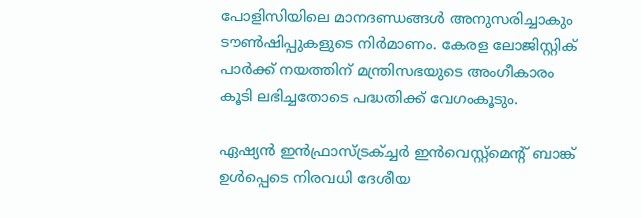പോളിസിയിലെ മാനദണ്ഡങ്ങള്‍ അനുസരിച്ചാകും ടൗണ്‍ഷിപ്പുകളുടെ നിര്‍മാണം. കേരള ലോജിസ്റ്റിക് പാര്‍ക്ക് നയത്തിന് മന്ത്രിസഭയുടെ അംഗീകാരം കൂടി ലഭിച്ചതോടെ പദ്ധതിക്ക് വേഗംകൂടും.

ഏഷ്യന്‍ ഇന്‍ഫ്രാസ്ട്രക്ച്ചര്‍ ഇന്‍വെസ്റ്റ്‌മെന്റ് ബാങ്ക് ഉള്‍പ്പെടെ നിരവധി ദേശീയ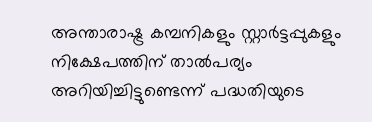അന്താരാഷ്ട്ര കമ്പനികളും സ്റ്റാര്‍ട്ടപ്പുകളും നിക്ഷേപത്തിന് താല്‍പര്യം അറിയിച്ചിട്ടുണ്ടെന്ന് പദ്ധതിയുടെ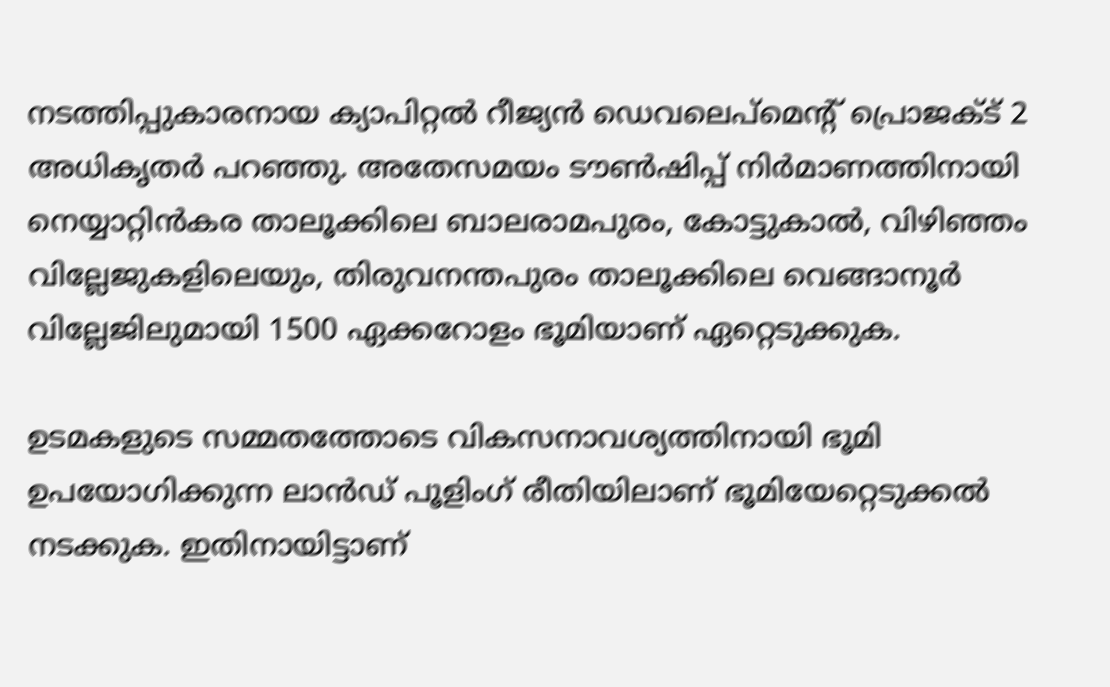നടത്തിപ്പുകാരനായ ക്യാപിറ്റല്‍ റീജ്യന്‍ ഡെവലെപ്‌മെന്റ് പ്രൊജക്ട് 2 അധികൃതര്‍ പറഞ്ഞു. അതേസമയം ടൗണ്‍ഷിപ്പ് നിര്‍മാണത്തിനായി നെയ്യാറ്റിന്‍കര താലൂക്കിലെ ബാലരാമപുരം, കോട്ടുകാല്‍, വിഴിഞ്ഞം വില്ലേജുകളിലെയും, തിരുവനന്തപുരം താലൂക്കിലെ വെങ്ങാനൂര്‍ വില്ലേജിലുമായി 1500 ഏക്കറോളം ഭൂമിയാണ് ഏറ്റെടുക്കുക.

ഉടമകളുടെ സമ്മതത്തോടെ വികസനാവശ്യത്തിനായി ഭൂമി ഉപയോഗിക്കുന്ന ലാന്‍ഡ് പൂളിംഗ് രീതിയിലാണ് ഭൂമിയേറ്റെടുക്കല്‍ നടക്കുക. ഇതിനായിട്ടാണ്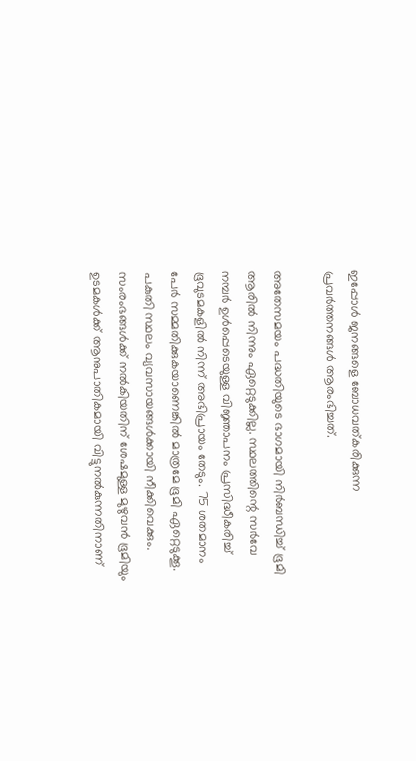ഇപ്പോള്‍ ജനങ്ങളെ ബോധവത്കരിക്കുന്ന പ്രവര്‍ത്തനങ്ങള്‍ ആരംഭിച്ചത്.

അതേസമയം പദ്ധതിയുടെ ഭാഗമായി നിര്‍ബന്ധിച്ച് ഭൂമി ആരില്‍ നിന്നും ഏറ്റെടുക്കില്ല. സ്ഥലത്തിന്റെ സര്‍വേ നമ്പര്‍ ഉള്‍പ്പെടെയുള്ള വിജ്ഞാപനം പ്രസിദ്ധീകരിച്ച് ഭൂവുടമകളില്‍ നിന്ന് അഭിപ്രായം തേടും. 75 ശതമാനം പേര്‍ സമ്മതിക്കുകയാണെങ്കില്‍ മാത്രമേ ഭൂമി ഏറ്റെടുക്കൂ. പകുതി സ്ഥലം വ്യവസായങ്ങള്‍ക്കായി നീക്കിവെക്കും. സംരംഭങ്ങള്‍ക്ക് നല്‍കിയതിന് ശേഷമുള്ള മുഴുവന്‍ ഭൂമിയും ഉടമകള്‍ക്ക് ആനുപാതികമായി വിട്ടുനല്‍കുന്നതിനാണ്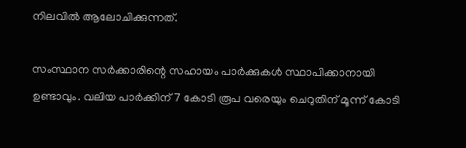നിലവില്‍ ആലോചിക്കുന്നത്.

സംസ്ഥാന സര്‍ക്കാരിന്റെ സഹായം പാര്‍ക്കുകള്‍ സ്ഥാപിക്കാനായി ഉണ്ടാവും. വലിയ പാര്‍ക്കിന് 7 കോടി രൂപ വരെയും ചെറുതിന് മൂന്ന് കോടി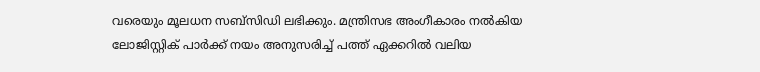വരെയും മൂലധന സബ്‌സിഡി ലഭിക്കും. മന്ത്രിസഭ അംഗീകാരം നല്‍കിയ ലോജിസ്റ്റിക് പാര്‍ക്ക് നയം അനുസരിച്ച് പത്ത് ഏക്കറില്‍ വലിയ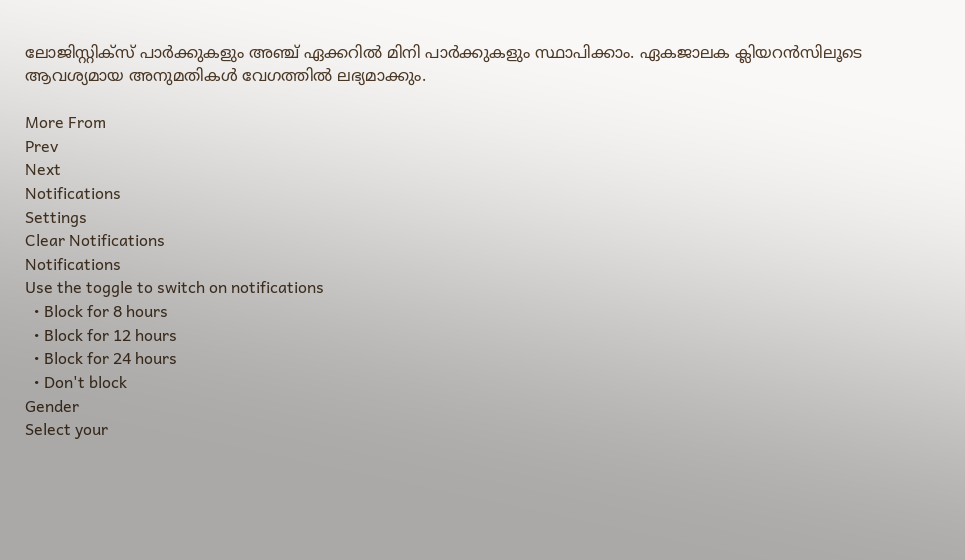ലോജിസ്റ്റിക്‌സ് പാര്‍ക്കുകളും അഞ്ച് ഏക്കറില്‍ മിനി പാര്‍ക്കുകളും സ്ഥാപിക്കാം. ഏകജാലക ക്ലിയറന്‍സിലൂടെ ആവശ്യമായ അനുമതികള്‍ വേഗത്തില്‍ ലഭ്യമാക്കും.

More From
Prev
Next
Notifications
Settings
Clear Notifications
Notifications
Use the toggle to switch on notifications
  • Block for 8 hours
  • Block for 12 hours
  • Block for 24 hours
  • Don't block
Gender
Select your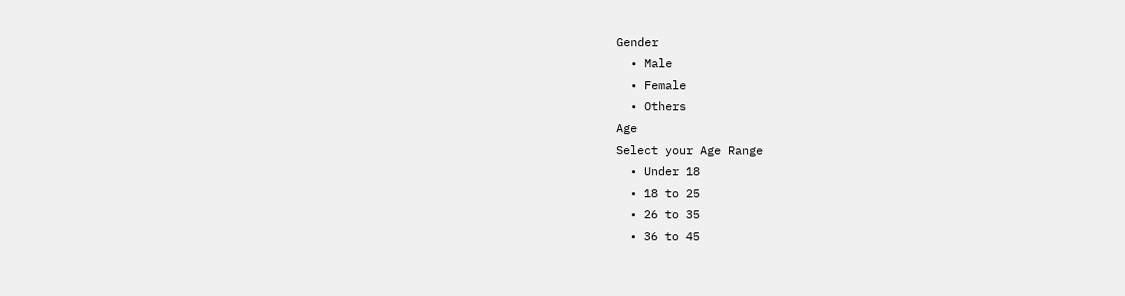Gender
  • Male
  • Female
  • Others
Age
Select your Age Range
  • Under 18
  • 18 to 25
  • 26 to 35
  • 36 to 45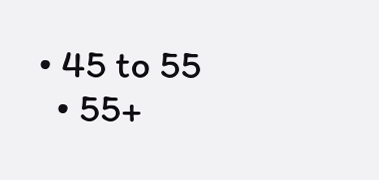• 45 to 55
  • 55+